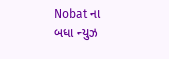Nobat ના બધા ન્યુઝ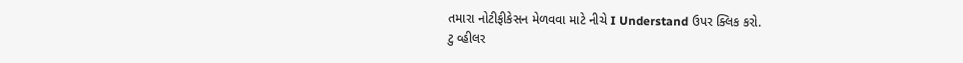તમારા નોટીફીકેસન મેળવવા માટે નીચે I Understand ઉપર ક્લિક કરો.
ટુ વ્હીલર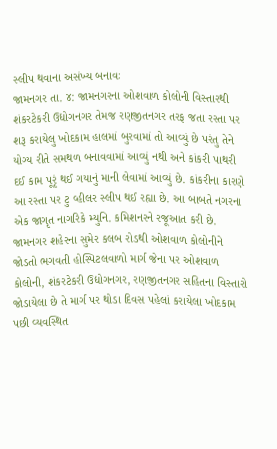સ્લીપ થવાના અસંખ્ય બનાવઃ
જામનગર તા. ૪: જામનગરના ઓશવાળ કોલોની વિસ્તારથી શંકરટેકરી ઉદ્યોગનગર તેમજ રણજીતનગર તરફ જતા રસ્તા પર શરૂ કરાયેલુ ખોદકામ હાલમાં બુરવામાં તો આવ્યું છે પરંતુ તેને યોગ્ય રીતે સમથળ બનાવવામાં આવ્યું નથી અને કાંકરી પાથરી દઈ કામ પૂરૃં થઈ ગયાનું માની લેવામાં આવ્યું છે. કાંકરીના કારણે આ રસ્તા પર ટુ વ્હીલર સ્લીપ થઈ રહ્યા છે. આ બાબતે નગરના એક જાગૃત નાગરિકે મ્યુનિ. કમિશનરને રજૂઆત કરી છે.
જામનગર શહેરના સુમેર કલબ રોડથી ઓશવાળ કોલોનીને જોડતો ભગવતી હોસ્પિટલવાળો માર્ગ જેના પર ઓશવાળ કોલોની, શંકરટેકરી ઉદ્યોગનગર, રણજીતનગર સહિતના વિસ્તારો જોડાયેલા છે તે માર્ગ પર થોડા દિવસ પહેલાં કરાયેલા ખોદકામ પછી વ્યવસ્થિત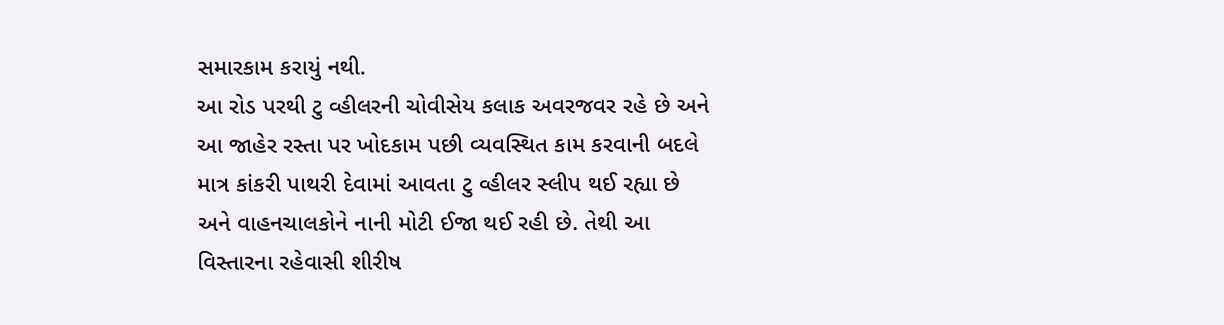સમારકામ કરાયું નથી.
આ રોડ પરથી ટુ વ્હીલરની ચોવીસેય કલાક અવરજવર રહે છે અને આ જાહેર રસ્તા પર ખોદકામ પછી વ્યવસ્થિત કામ કરવાની બદલે માત્ર કાંકરી પાથરી દેવામાં આવતા ટુ વ્હીલર સ્લીપ થઈ રહ્યા છે અને વાહનચાલકોને નાની મોટી ઈજા થઈ રહી છે. તેથી આ વિસ્તારના રહેવાસી શીરીષ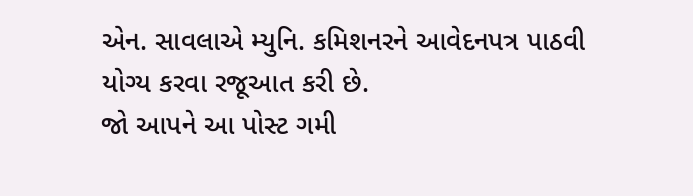એન. સાવલાએ મ્યુનિ. કમિશનરને આવેદનપત્ર પાઠવી યોગ્ય કરવા રજૂઆત કરી છે.
જો આપને આ પોસ્ટ ગમી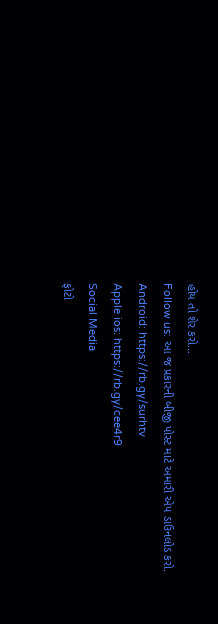હોય તો શેર કરો...
Follow us: આ જ પ્રકારની બીજી પોસ્ટ માટે અમારી એપ ડાઉનલોડ કરો.
Android: https://rb.gy/surhtv
Apple ios: https://rb.gy/cee4r9
Social Media
ફોટો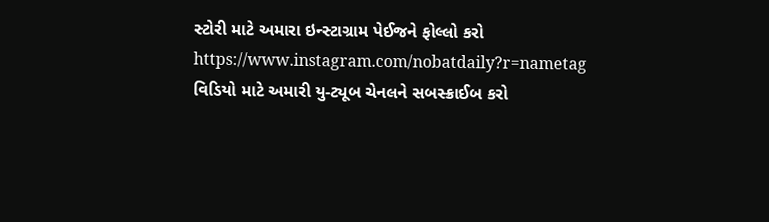સ્ટોરી માટે અમારા ઇન્સ્ટાગ્રામ પેઈજને ફોલ્લો કરો
https://www.instagram.com/nobatdaily?r=nametag
વિડિયો માટે અમારી યુ-ટ્યૂબ ચેનલને સબસ્ક્રાઈબ કરો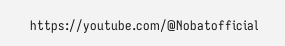https://youtube.com/@Nobatofficial